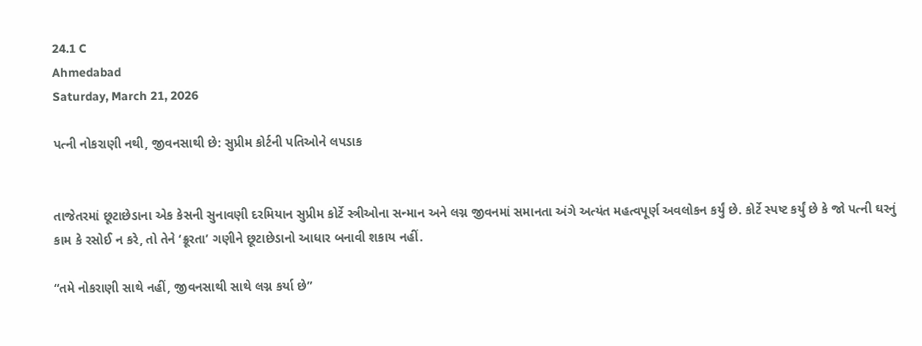24.1 C
Ahmedabad
Saturday, March 21, 2026

પત્ની નોકરાણી નથી, જીવનસાથી છે: સુપ્રીમ કોર્ટની પતિઓને લપડાક


તાજેતરમાં છૂટાછેડાના એક કેસની સુનાવણી દરમિયાન સુપ્રીમ કોર્ટે સ્ત્રીઓના સન્માન અને લગ્ન જીવનમાં સમાનતા અંગે અત્યંત મહત્વપૂર્ણ અવલોકન કર્યું છે. કોર્ટે સ્પષ્ટ કર્યું છે કે જો પત્ની ઘરનું કામ કે રસોઈ ન કરે, તો તેને ‘ક્રૂરતા’ ગણીને છૂટાછેડાનો આધાર બનાવી શકાય નહીં.

“તમે નોકરાણી સાથે નહીં, જીવનસાથી સાથે લગ્ન કર્યા છે”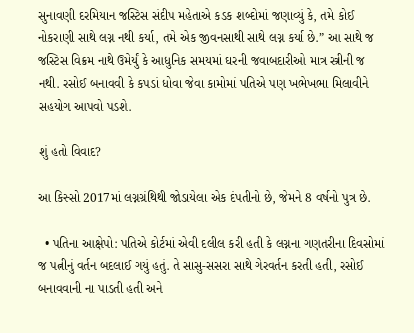સુનાવણી દરમિયાન જસ્ટિસ સંદીપ મહેતાએ કડક શબ્દોમાં જણાવ્યું કે, તમે કોઈ નોકરાણી સાથે લગ્ન નથી કર્યા, તમે એક જીવનસાથી સાથે લગ્ન કર્યા છે.” આ સાથે જ જસ્ટિસ વિક્રમ નાથે ઉમેર્યું કે આધુનિક સમયમાં ઘરની જવાબદારીઓ માત્ર સ્ત્રીની જ નથી. રસોઈ બનાવવી કે કપડાં ધોવા જેવા કામોમાં પતિએ પણ ખભેખભા મિલાવીને સહયોગ આપવો પડશે.

શું હતો વિવાદ?

આ કિસ્સો 2017માં લગ્નગ્રંથિથી જોડાયેલા એક દંપતીનો છે, જેમને 8 વર્ષનો પુત્ર છે.

  • પતિના આક્ષેપો: પતિએ કોર્ટમાં એવી દલીલ કરી હતી કે લગ્નના ગણતરીના દિવસોમાં જ પત્નીનું વર્તન બદલાઈ ગયું હતું. તે સાસુ-સસરા સાથે ગેરવર્તન કરતી હતી, રસોઈ બનાવવાની ના પાડતી હતી અને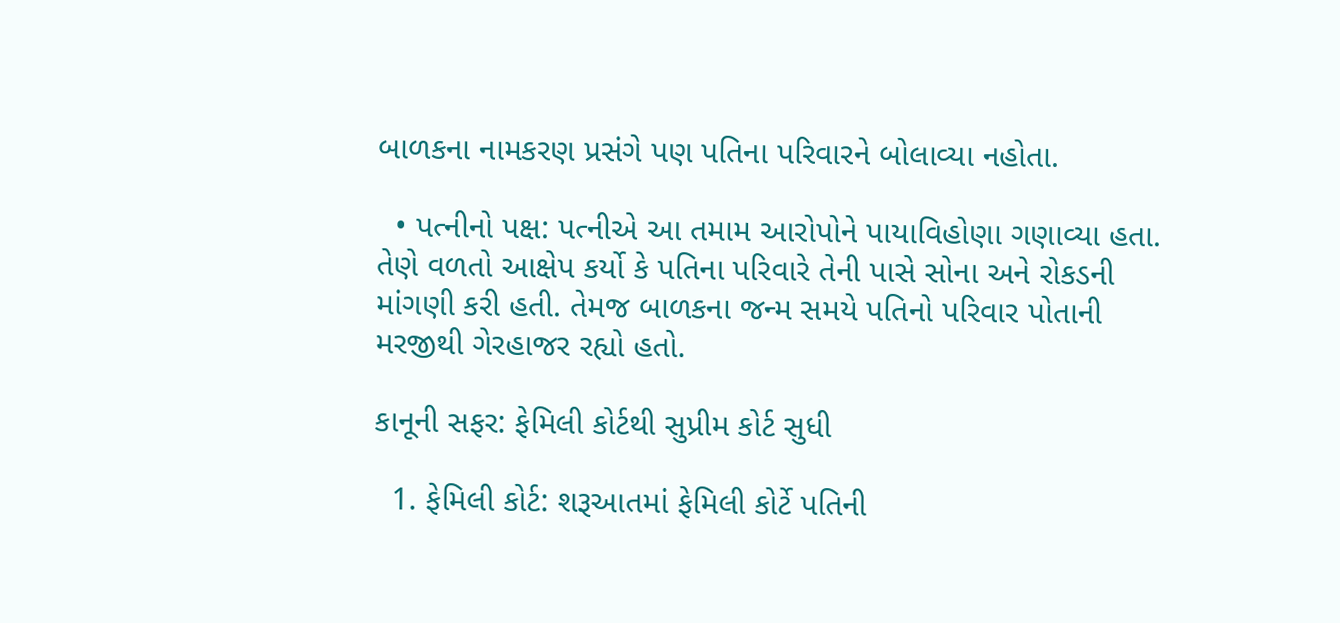બાળકના નામકરણ પ્રસંગે પણ પતિના પરિવારને બોલાવ્યા નહોતા.

  • પત્નીનો પક્ષ: પત્નીએ આ તમામ આરોપોને પાયાવિહોણા ગણાવ્યા હતા. તેણે વળતો આક્ષેપ કર્યો કે પતિના પરિવારે તેની પાસે સોના અને રોકડની માંગણી કરી હતી. તેમજ બાળકના જન્મ સમયે પતિનો પરિવાર પોતાની મરજીથી ગેરહાજર રહ્યો હતો.

કાનૂની સફર: ફેમિલી કોર્ટથી સુપ્રીમ કોર્ટ સુધી

  1. ફેમિલી કોર્ટ: શરૂઆતમાં ફેમિલી કોર્ટે પતિની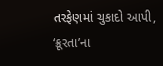તરફેણમાં ચુકાદો આપી, ‘ક્રૂરતા’ના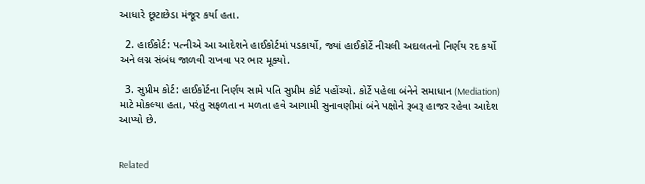આધારે છૂટાછેડા મંજૂર કર્યા હતા.

  2. હાઈકોર્ટ: પત્નીએ આ આદેશને હાઈકોર્ટમાં પડકાર્યો, જ્યાં હાઈકોર્ટે નીચલી અદાલતનો નિર્ણય રદ કર્યો અને લગ્ન સંબંધ જાળવી રાખવા પર ભાર મૂક્યો.

  3. સુપ્રીમ કોર્ટ: હાઈકોર્ટના નિર્ણય સામે પતિ સુપ્રીમ કોર્ટ પહોંચ્યો. કોર્ટે પહેલા બંનેને સમાધાન (Mediation) માટે મોકલ્યા હતા, પરંતુ સફળતા ન મળતા હવે આગામી સુનાવણીમાં બંને પક્ષોને રૂબરૂ હાજર રહેવા આદેશ આપ્યો છે.


Related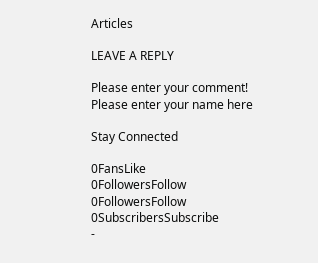Articles

LEAVE A REPLY

Please enter your comment!
Please enter your name here

Stay Connected

0FansLike
0FollowersFollow
0FollowersFollow
0SubscribersSubscribe
-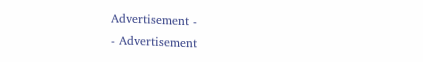Advertisement -
- Advertisement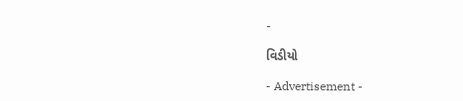-

વિડીયો

- Advertisement -